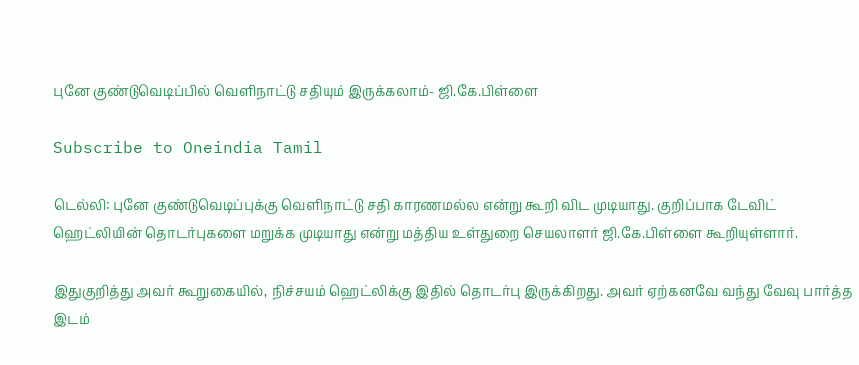புனே குண்டுவெடிப்பில் வெளிநாட்டு சதியும் இருக்கலாம்- ஜி.கே.பிள்ளை

Subscribe to Oneindia Tamil

டெல்லி: புனே குண்டுவெடிப்புக்கு வெளிநாட்டு சதி காரணமல்ல என்று கூறி விட முடியாது. குறிப்பாக டேவிட் ஹெட்லியின் தொடர்புகளை மறுக்க முடியாது என்று மத்திய உள்துறை செயலாளர் ஜி.கே.பிள்ளை கூறியுள்ளார்.

இதுகுறித்து அவர் கூறுகையில், நிச்சயம் ஹெட்லிக்கு இதில் தொடர்பு இருக்கிறது. அவர் ஏற்கனவே வந்து வேவு பார்த்த இடம்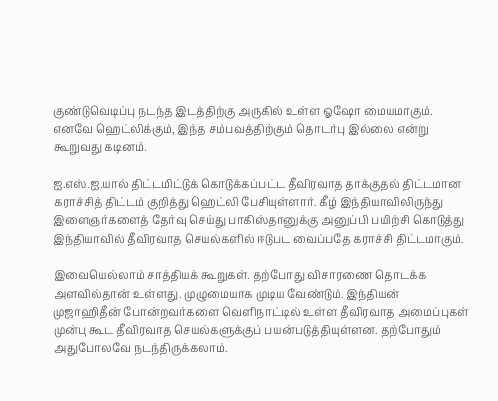குண்டுவெடிப்பு நடந்த இடத்திற்கு அருகில் உள்ள ஓஷோ மையமாகும். எனவே ஹெட்லிக்கும், இந்த சம்பவத்திற்கும் தொடர்பு இல்லை என்று கூறுவது கடினம்.

ஐ.எஸ்.ஐ.யால் திட்டமிட்டுக் கொடுக்கப்பட்ட தீவிரவாத தாக்குதல் திட்டமான கராச்சித் திட்டம் குறித்து ஹெட்லி பேசியுள்ளார். கீழ் இந்தியாவிலிருந்து இளைஞர்களைத் தேர்வு செய்து பாகிஸ்தானுக்கு அனுப்பி பயிற்சி கொடுத்து இந்தியாவில் தீவிரவாத செயல்களில் ஈடுபட வைப்பதே கராச்சி திட்டமாகும்.

இவையெல்லாம் சாத்தியக் கூறுகள். தற்போது விசாரணை தொடக்க அளவில்தான் உள்ளது. முழுமையாக முடிய வேண்டும். இந்தியன் முஜாஹிதீன் போன்றவர்களை வெளிநாட்டில் உள்ள தீவிரவாத அமைப்புகள் முன்பு கூட தீவிரவாத செயல்களுக்குப் பயன்படுத்தியுள்ளன. தற்போதும் அதுபோலவே நடந்திருக்கலாம்.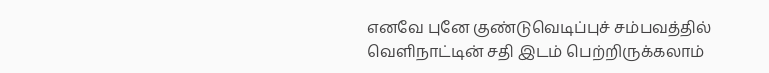எனவே புனே குண்டுவெடிப்புச் சம்பவத்தில் வெளிநாட்டின் சதி இடம் பெற்றிருக்கலாம்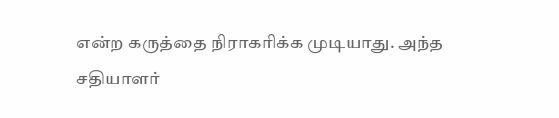என்ற கருத்தை நிராகரிக்க முடியாது. அந்த சதியாளர்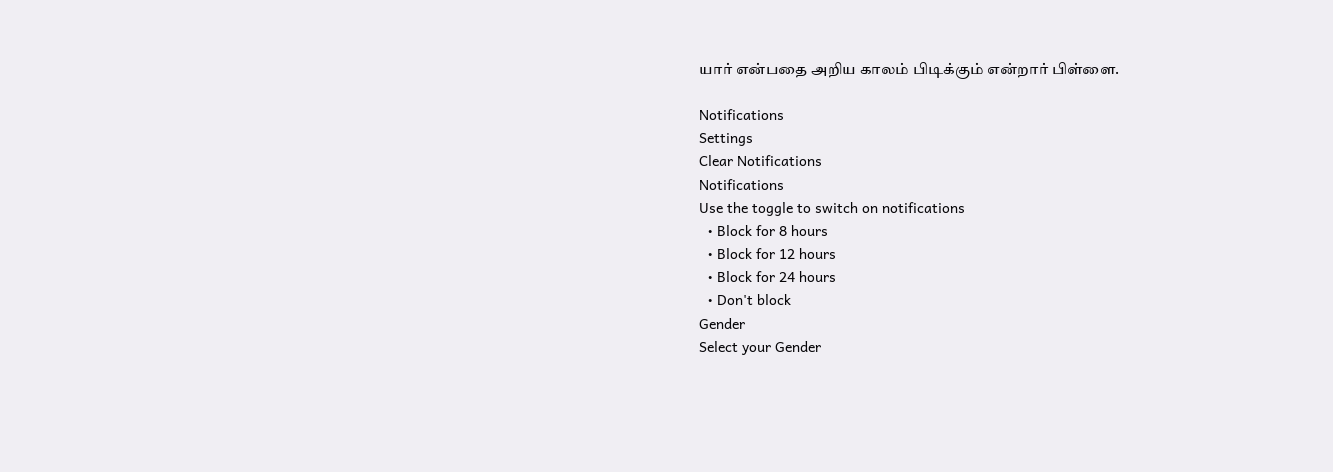யார் என்பதை அறிய காலம் பிடிக்கும் என்றார் பிள்ளை.

Notifications
Settings
Clear Notifications
Notifications
Use the toggle to switch on notifications
  • Block for 8 hours
  • Block for 12 hours
  • Block for 24 hours
  • Don't block
Gender
Select your Gender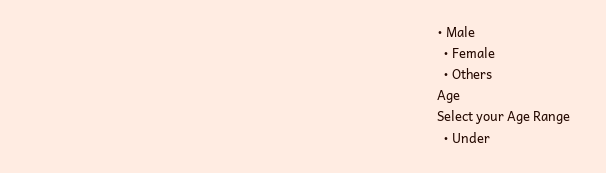• Male
  • Female
  • Others
Age
Select your Age Range
  • Under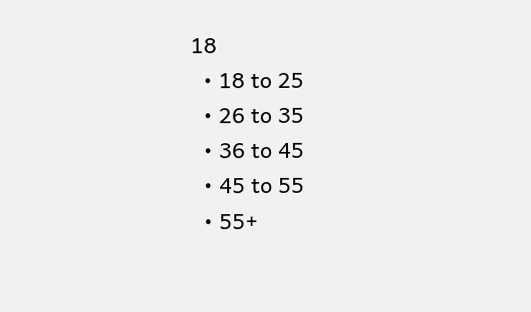18
  • 18 to 25
  • 26 to 35
  • 36 to 45
  • 45 to 55
  • 55+